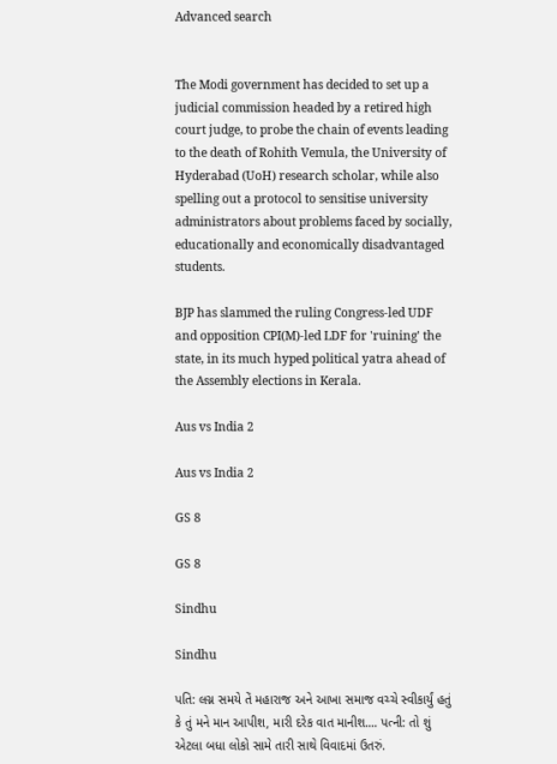Advanced search


The Modi government has decided to set up a judicial commission headed by a retired high court judge, to probe the chain of events leading to the death of Rohith Vemula, the University of Hyderabad (UoH) research scholar, while also spelling out a protocol to sensitise university administrators about problems faced by socially, educationally and economically disadvantaged students.

BJP has slammed the ruling Congress-led UDF and opposition CPI(M)-led LDF for 'ruining' the state, in its much hyped political yatra ahead of the Assembly elections in Kerala.

Aus vs India 2

Aus vs India 2

GS 8

GS 8

Sindhu

Sindhu

પતિ: લગ્ન સમયે તેં મહારાજ અને આખા સમાજ વચ્ચે સ્વીકાર્યું હતું કે તું મને માન આપીશ, મારી દરેક વાત માનીશ.... પત્ની: તો શું એટલા બધા લોકો સામે તારી સાથે વિવાદમાં ઉતરું.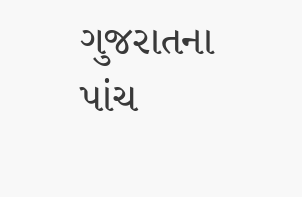ગુજરાતના પાંચ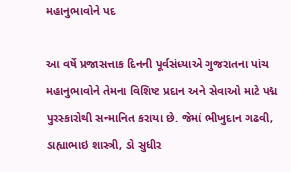મહાનુભાવોને પદ

આ વર્ષે પ્રજાસત્તાક દિનની પૂર્વસંધ્યાએ ગુજરાતના પાંચ મહાનુભાવોને તેમના વિશિષ્ટ પ્રદાન અને સેવાઓ માટે પદ્મ પુરસ્કારોથી સન્માનિત કરાયા છે. જેમાં ભીખુદાન ગઢવી, ડાહ્યાભાઇ શાસ્ત્રી, ડો સુધીર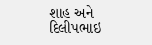શાહ અને દિલીપભાઇ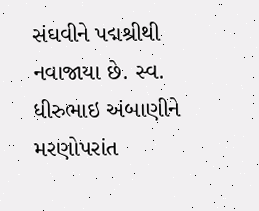સંઘવીને પદ્મશ્રીથી નવાજાયા છે. સ્વ. ધીરુભાઇ અંબાણીને મરણોપરાંત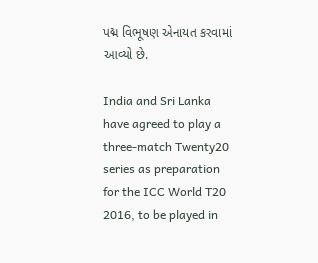પદ્મ વિભૂષણ એનાયત કરવામાં આવ્યો છે.

India and Sri Lanka have agreed to play a three-match Twenty20 series as preparation for the ICC World T20 2016, to be played in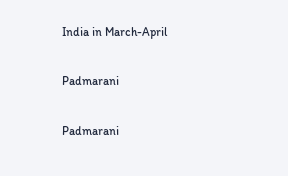India in March-April

Padmarani

Padmarani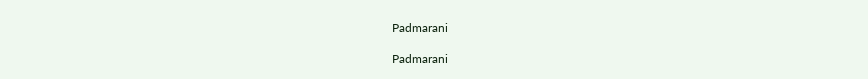Padmarani

Padmarani